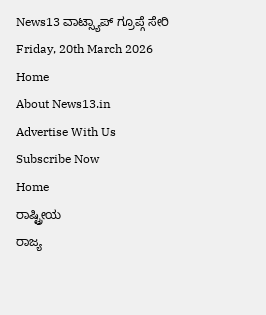News13 ವಾಟ್ಸ್ಯಾಪ್ ಗ್ರೂಪ್ಗೆ ಸೇರಿ
Friday, 20th March 2026
Home
About News13.in
Advertise With Us
Subscribe Now
Home
ರಾಷ್ಟ್ರೀಯ
ರಾಜ್ಯ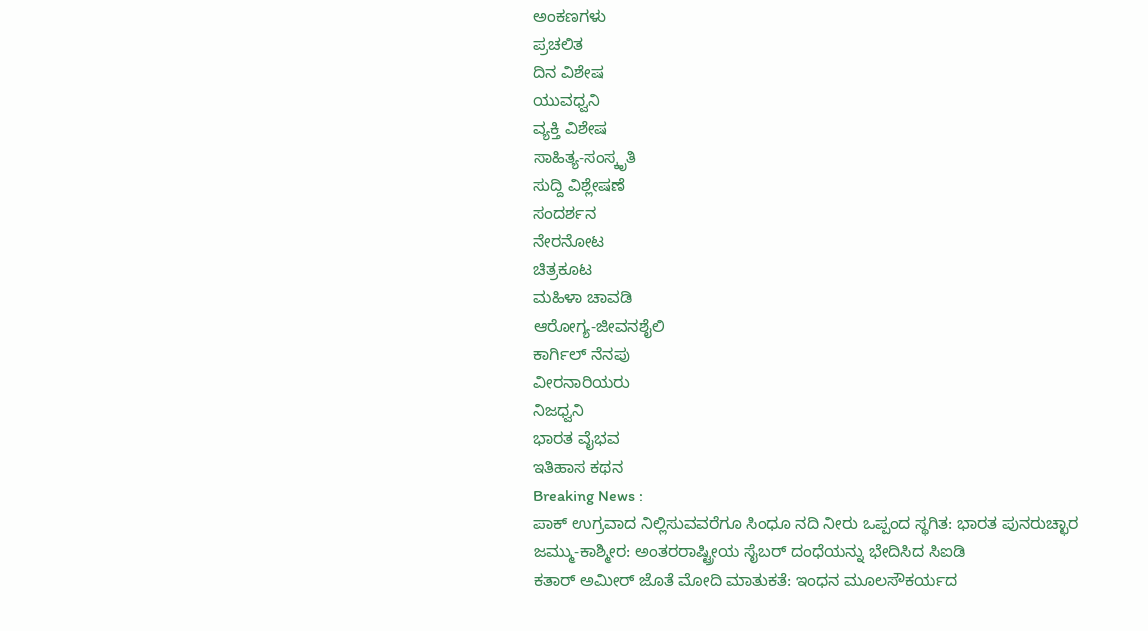ಅಂಕಣಗಳು
ಪ್ರಚಲಿತ
ದಿನ ವಿಶೇಷ
ಯುವಧ್ವನಿ
ವ್ಯಕ್ತಿ ವಿಶೇಷ
ಸಾಹಿತ್ಯ-ಸಂಸ್ಕೃತಿ
ಸುದ್ದಿ ವಿಶ್ಲೇಷಣೆ
ಸಂದರ್ಶನ
ನೇರನೋಟ
ಚಿತ್ರಕೂಟ
ಮಹಿಳಾ ಚಾವಡಿ
ಆರೋಗ್ಯ-ಜೀವನಶೈಲಿ
ಕಾರ್ಗಿಲ್ ನೆನಪು
ವೀರನಾರಿಯರು
ನಿಜಧ್ವನಿ
ಭಾರತ ವೈಭವ
ಇತಿಹಾಸ ಕಥನ
Breaking News :
ಪಾಕ್ ಉಗ್ರವಾದ ನಿಲ್ಲಿಸುವವರೆಗೂ ಸಿಂಧೂ ನದಿ ನೀರು ಒಪ್ಪಂದ ಸ್ಥಗಿತ: ಭಾರತ ಪುನರುಚ್ಛಾರ
ಜಮ್ಮು-ಕಾಶ್ಮೀರ: ಅಂತರರಾಷ್ಟ್ರೀಯ ಸೈಬರ್ ದಂಧೆಯನ್ನು ಭೇದಿಸಿದ ಸಿಐಡಿ
ಕತಾರ್ ಅಮೀರ್ ಜೊತೆ ಮೋದಿ ಮಾತುಕತೆ: ಇಂಧನ ಮೂಲಸೌಕರ್ಯದ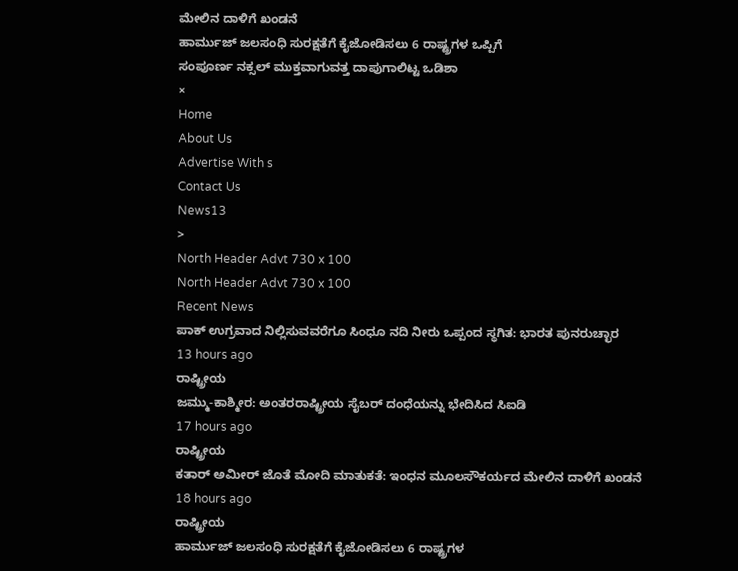ಮೇಲಿನ ದಾಳಿಗೆ ಖಂಡನೆ
ಹಾರ್ಮುಜ್ ಜಲಸಂಧಿ ಸುರಕ್ಷತೆಗೆ ಕೈಜೋಡಿಸಲು 6 ರಾಷ್ಟ್ರಗಳ ಒಪ್ಪಿಗೆ
ಸಂಪೂರ್ಣ ನಕ್ಸಲ್ ಮುಕ್ತವಾಗುವತ್ತ ದಾಪುಗಾಲಿಟ್ಟ ಒಡಿಶಾ
×
Home
About Us
Advertise With s
Contact Us
News13
>
North Header Advt 730 x 100
North Header Advt 730 x 100
Recent News
ಪಾಕ್ ಉಗ್ರವಾದ ನಿಲ್ಲಿಸುವವರೆಗೂ ಸಿಂಧೂ ನದಿ ನೀರು ಒಪ್ಪಂದ ಸ್ಥಗಿತ: ಭಾರತ ಪುನರುಚ್ಛಾರ
13 hours ago
ರಾಷ್ಟ್ರೀಯ
ಜಮ್ಮು-ಕಾಶ್ಮೀರ: ಅಂತರರಾಷ್ಟ್ರೀಯ ಸೈಬರ್ ದಂಧೆಯನ್ನು ಭೇದಿಸಿದ ಸಿಐಡಿ
17 hours ago
ರಾಷ್ಟ್ರೀಯ
ಕತಾರ್ ಅಮೀರ್ ಜೊತೆ ಮೋದಿ ಮಾತುಕತೆ: ಇಂಧನ ಮೂಲಸೌಕರ್ಯದ ಮೇಲಿನ ದಾಳಿಗೆ ಖಂಡನೆ
18 hours ago
ರಾಷ್ಟ್ರೀಯ
ಹಾರ್ಮುಜ್ ಜಲಸಂಧಿ ಸುರಕ್ಷತೆಗೆ ಕೈಜೋಡಿಸಲು 6 ರಾಷ್ಟ್ರಗಳ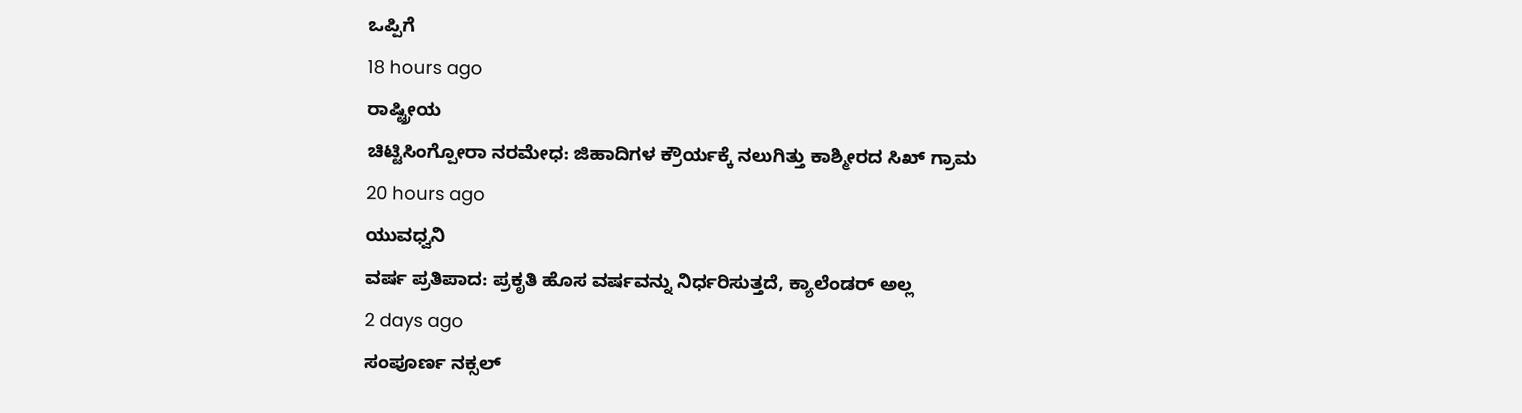ಒಪ್ಪಿಗೆ
18 hours ago
ರಾಷ್ಟ್ರೀಯ
ಚಿಟ್ಟಿಸಿಂಗ್ಪೋರಾ ನರಮೇಧ: ಜಿಹಾದಿಗಳ ಕ್ರೌರ್ಯಕ್ಕೆ ನಲುಗಿತ್ತು ಕಾಶ್ಮೀರದ ಸಿಖ್ ಗ್ರಾಮ
20 hours ago
ಯುವಧ್ವನಿ
ವರ್ಷ ಪ್ರತಿಪಾದ: ಪ್ರಕೃತಿ ಹೊಸ ವರ್ಷವನ್ನು ನಿರ್ಧರಿಸುತ್ತದೆ, ಕ್ಯಾಲೆಂಡರ್ ಅಲ್ಲ
2 days ago
ಸಂಪೂರ್ಣ ನಕ್ಸಲ್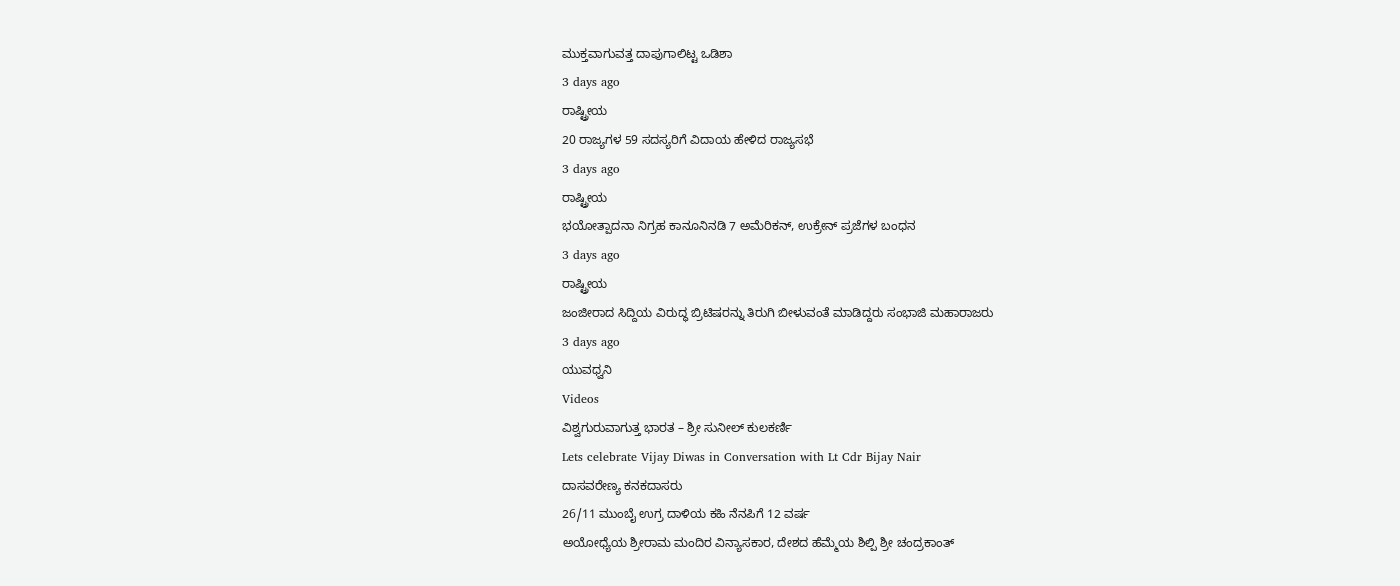ಮುಕ್ತವಾಗುವತ್ತ ದಾಪುಗಾಲಿಟ್ಟ ಒಡಿಶಾ
3 days ago
ರಾಷ್ಟ್ರೀಯ
20 ರಾಜ್ಯಗಳ 59 ಸದಸ್ಯರಿಗೆ ವಿದಾಯ ಹೇಳಿದ ರಾಜ್ಯಸಭೆ
3 days ago
ರಾಷ್ಟ್ರೀಯ
ಭಯೋತ್ಪಾದನಾ ನಿಗ್ರಹ ಕಾನೂನಿನಡಿ 7 ಅಮೆರಿಕನ್, ಉಕ್ರೇನ್ ಪ್ರಜೆಗಳ ಬಂಧನ
3 days ago
ರಾಷ್ಟ್ರೀಯ
ಜಂಜೀರಾದ ಸಿದ್ದಿಯ ವಿರುದ್ಧ ಬ್ರಿಟಿಷರನ್ನು ತಿರುಗಿ ಬೀಳುವಂತೆ ಮಾಡಿದ್ದರು ಸಂಭಾಜಿ ಮಹಾರಾಜರು
3 days ago
ಯುವಧ್ವನಿ
Videos
ವಿಶ್ವಗುರುವಾಗುತ್ತ ಭಾರತ – ಶ್ರೀ ಸುನೀಲ್ ಕುಲಕರ್ಣಿ
Lets celebrate Vijay Diwas in Conversation with Lt Cdr Bijay Nair
ದಾಸವರೇಣ್ಯ ಕನಕದಾಸರು
26/11 ಮುಂಬೈ ಉಗ್ರ ದಾಳಿಯ ಕಹಿ ನೆನಪಿಗೆ 12 ವರ್ಷ
ಅಯೋಧ್ಯೆಯ ಶ್ರೀರಾಮ ಮಂದಿರ ವಿನ್ಯಾಸಕಾರ, ದೇಶದ ಹೆಮ್ಮೆಯ ಶಿಲ್ಪಿ ಶ್ರೀ ಚಂದ್ರಕಾಂತ್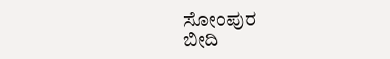ಸೋಂಪುರ
ಬೀದಿ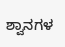ಶ್ವಾನಗಳ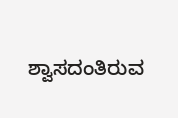ಶ್ವಾಸದಂತಿರುವ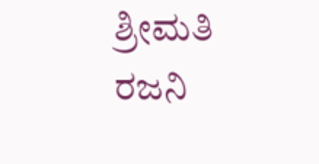ಶ್ರೀಮತಿ ರಜನಿ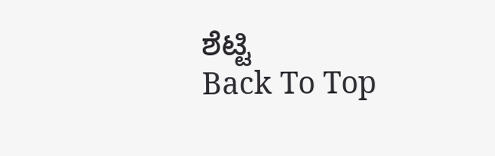ಶೆಟ್ಟಿ
Back To Top